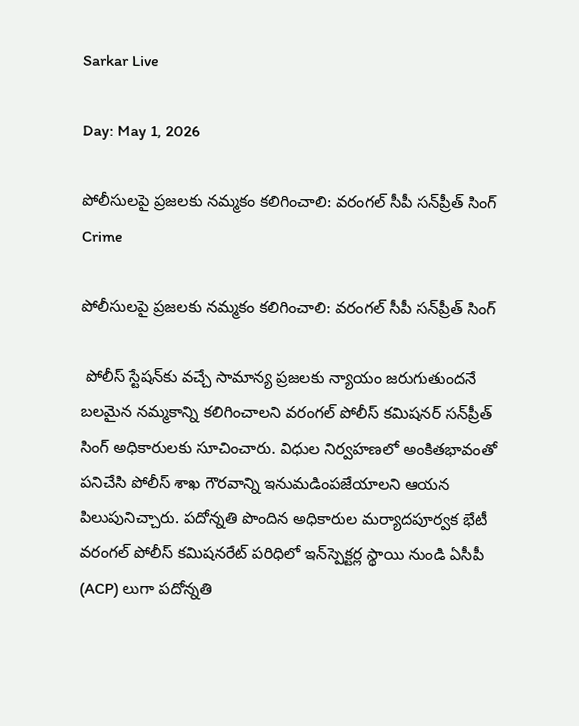Sarkar Live

Day: May 1, 2026

పోలీసులపై ప్రజలకు నమ్మకం కలిగించాలి: వరంగల్ సీపీ సన్‌ప్రీత్ సింగ్
Crime

పోలీసులపై ప్రజలకు నమ్మకం కలిగించాలి: వరంగల్ సీపీ సన్‌ప్రీత్ సింగ్

 పోలీస్ స్టేషన్‌కు వచ్చే సామాన్య ప్రజలకు న్యాయం జరుగుతుందనే బలమైన నమ్మకాన్ని కలిగించాలని వరంగల్ పోలీస్ కమిషనర్ సన్‌ప్రీత్ సింగ్ అధికారులకు సూచించారు. విధుల నిర్వహణలో అంకితభావంతో పనిచేసి పోలీస్ శాఖ గౌరవాన్ని ఇనుమడింపజేయాలని ఆయన పిలుపునిచ్చారు. పదోన్నతి పొందిన అధికారుల మర్యాదపూర్వక భేటీ వరంగల్ పోలీస్ కమిషనరేట్ పరిధిలో ఇన్‌స్పెక్టర్ల స్థాయి నుండి ఏసీపీ (ACP) లుగా పదోన్నతి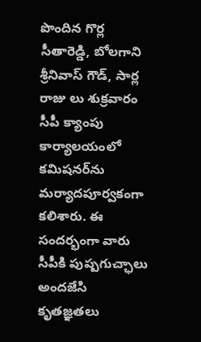పొందిన గొర్ల సీతారెడ్డి, బోలగాని శ్రీనివాస్ గౌడ్, సార్ల రాజు లు శుక్రవారం సీపీ క్యాంపు కార్యాలయంలో కమిషనర్‌ను మర్యాదపూర్వకంగా కలిశారు. ఈ సందర్భంగా వారు సీపీకి పుష్పగుచ్ఛాలు అందజేసి కృతజ్ఞతలు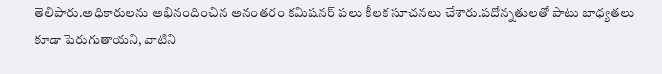తెలిపారు.అధికారులను అభినందించిన అనంతరం కమిషనర్ పలు కీలక సూచనలు చేశారు.పదోన్నతులతో పాటు బాధ్యతలు కూడా పెరుగుతాయని, వాటిని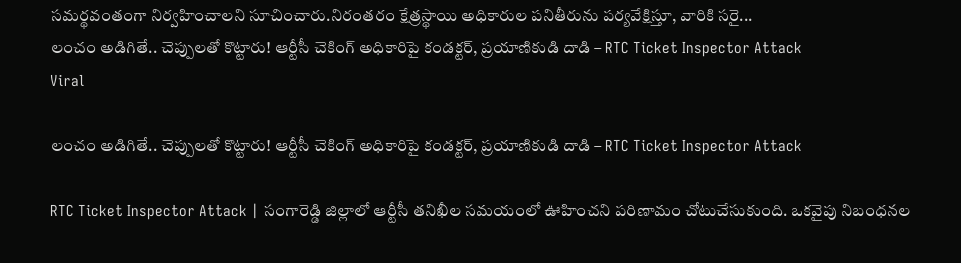సమర్థవంతంగా నిర్వహించాలని సూచించారు.నిరంతరం క్షేత్రస్థాయి అధికారుల పనితీరును పర్యవేక్షిస్తూ, వారికి సరై...
లంచం అడిగితే.. చెప్పులతో కొట్టారు! ఆర్టీసీ చెకింగ్ అధికారిపై కండక్టర్, ప్రయాణికుడి దాడి – RTC Ticket Inspector Attack
Viral

లంచం అడిగితే.. చెప్పులతో కొట్టారు! ఆర్టీసీ చెకింగ్ అధికారిపై కండక్టర్, ప్రయాణికుడి దాడి – RTC Ticket Inspector Attack

RTC Ticket Inspector Attack | సంగారెడ్డి జిల్లాలో ఆర్టీసీ తనిఖీల సమయంలో ఊహించని పరిణామం చోటుచేసుకుంది. ఒకవైపు నిబంధనల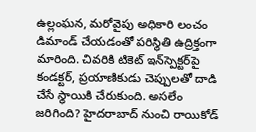ఉల్లంఘన, మరోవైపు అధికారి లంచం డిమాండ్ చేయడంతో పరిస్థితి ఉద్రిక్తంగా మారింది. చివరికి టికెట్ ఇన్‌స్పెక్టర్‌పై కండక్టర్, ప్రయాణికుడు చెప్పులతో దాడి చేసే స్థాయికి చేరుకుంది. అసలేం జరిగింది? హైదరాబాద్‌ నుంచి రాయికోడ్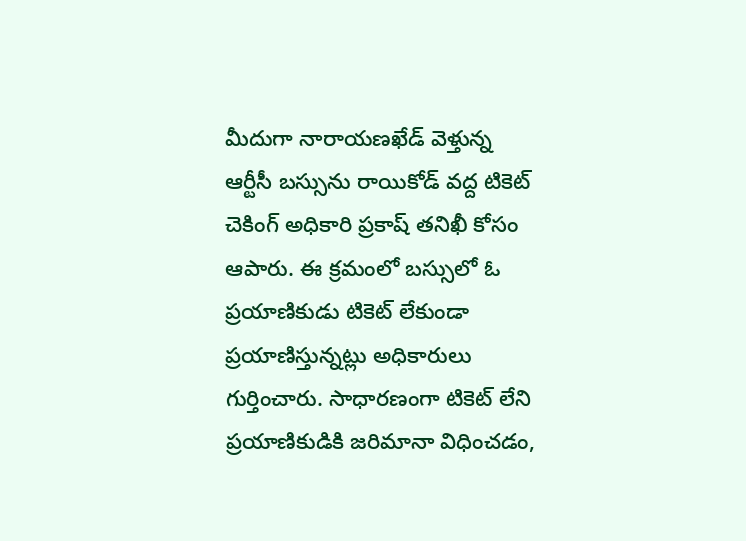మీదుగా నారాయణఖేడ్‌ వెళ్తున్న ఆర్టీసీ బస్సును రాయికోడ్ వద్ద టికెట్ చెకింగ్ అధికారి ప్రకాష్ తనిఖీ కోసం ఆపారు. ఈ క్రమంలో బస్సులో ఓ ప్రయాణికుడు టికెట్‌ లేకుండా ప్రయాణిస్తున్నట్లు అధికారులు గుర్తించారు. సాధారణంగా టికెట్ లేని ప్రయాణికుడికి జరిమానా విధించడం,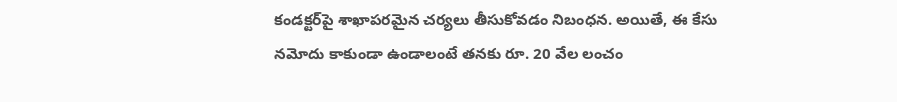కండక్టర్‌పై శాఖాపరమైన చర్యలు తీసుకోవడం నిబంధన. అయితే, ఈ కేసు నమోదు కాకుండా ఉండాలంటే తనకు రూ. 20 వేల లంచం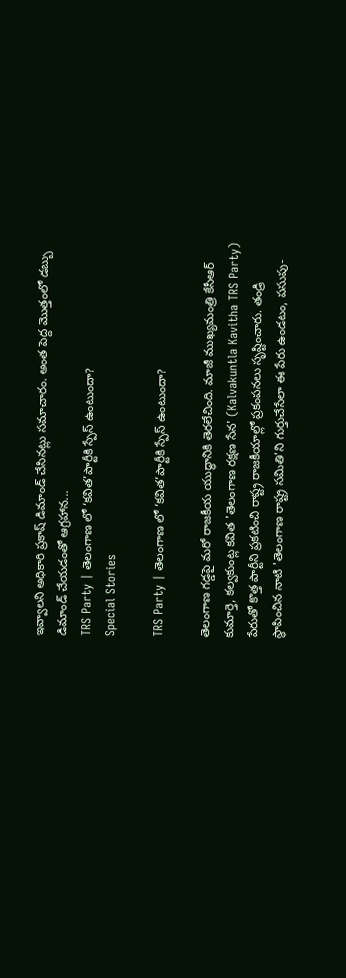ఇవ్వాలని అధికారి ప్రకాష్ డిమాండ్ చేసినట్లు సమాచారం. అంత పెద్ద మొత్తంలో డబ్బు డిమాండ్ చేయడంతో ఆగ్రహాన...
TRS Party | తెలంగాణ లో ‘కవిత’పార్టీకి స్పేస్ ఉంటుందా?
Special Stories

TRS Party | తెలంగాణ లో ‘కవిత’పార్టీకి స్పేస్ ఉంటుందా?

తెలంగాణ గడ్డపై మరో రాజకీయ యుద్ధానికి తెరలేచింది. మాజీ ముఖ్యమంత్రి కేసీఆర్ కుమార్తె, కల్వకుంట్ల కవిత 'తెలంగాణ రక్షణ సేన' (Kalvakuntla Kavitha TRS Party) పేరుతో కొత్త పార్టీని ప్రకటించి రాష్ట్ర రాజకీయాల్లో ప్రకంపనలు సృష్టించారు. తండ్రి స్థాపించిన నాటి 'తెలంగాణ రాష్ట్ర సమితి'ని గుర్తుచేసేలా ఈ పేరు ఉండటం, పసుపు-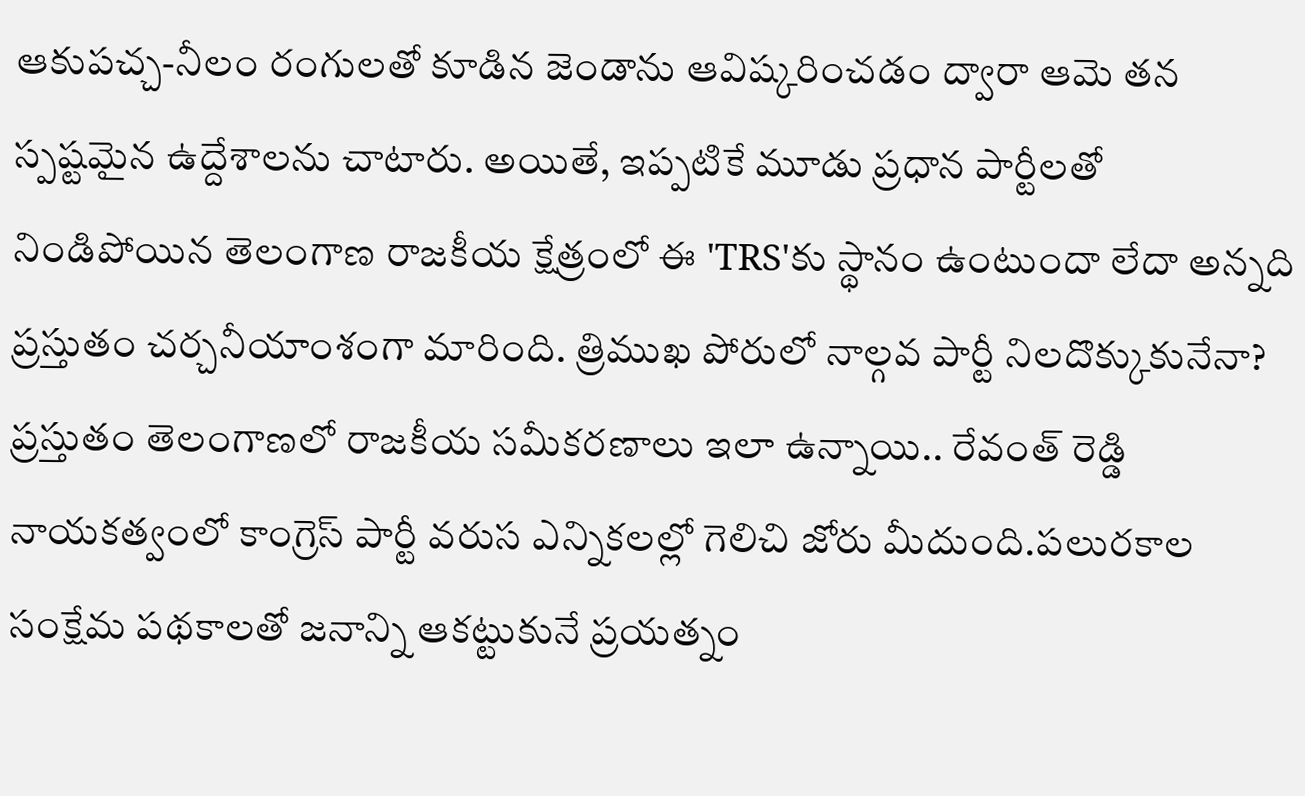ఆకుపచ్చ-నీలం రంగులతో కూడిన జెండాను ఆవిష్కరించడం ద్వారా ఆమె తన స్పష్టమైన ఉద్దేశాలను చాటారు. అయితే, ఇప్పటికే మూడు ప్రధాన పార్టీలతో నిండిపోయిన తెలంగాణ రాజకీయ క్షేత్రంలో ఈ 'TRS'కు స్థానం ఉంటుందా లేదా అన్నది ప్రస్తుతం చర్చనీయాంశంగా మారింది. త్రిముఖ పోరులో నాల్గవ పార్టీ నిలదొక్కుకునేనా? ప్రస్తుతం తెలంగాణలో రాజకీయ సమీకరణాలు ఇలా ఉన్నాయి.. రేవంత్ రెడ్డి నాయకత్వంలో కాంగ్రెస్ పార్టీ వరుస ఎన్నికలల్లో గెలిచి జోరు మీదుంది.పలురకాల సంక్షేమ పథకాలతో జనాన్ని ఆకట్టుకునే ప్రయత్నం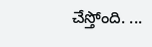చేస్తోంది. ...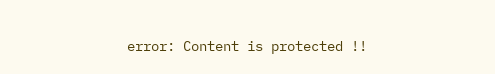error: Content is protected !!